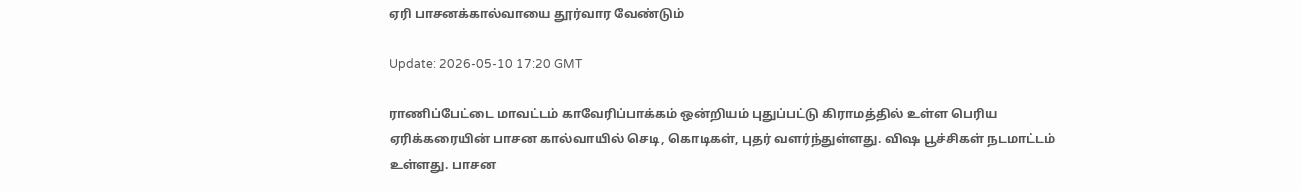ஏரி பாசனக்கால்வாயை தூர்வார வேண்டும்

Update: 2026-05-10 17:20 GMT

ராணிப்பேட்டை மாவட்டம் காவேரிப்பாக்கம் ஒன்றியம் புதுப்பட்டு கிராமத்தில் உள்ள பெரிய ஏரிக்கரையின் பாசன கால்வாயில் செடி, கொடிகள், புதர் வளர்ந்துள்ளது. விஷ பூச்சிகள் நடமாட்டம் உள்ளது. பாசன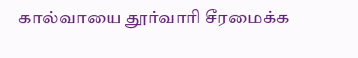கால்வாயை தூர்வாரி சீரமைக்க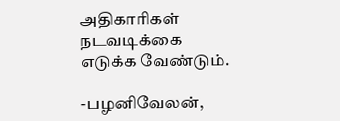அதிகாரிகள் நடவடிக்கை எடுக்க வேண்டும்.

-பழனிவேலன்,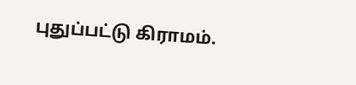புதுப்பட்டு கிராமம்.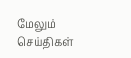மேலும் செய்திகள்